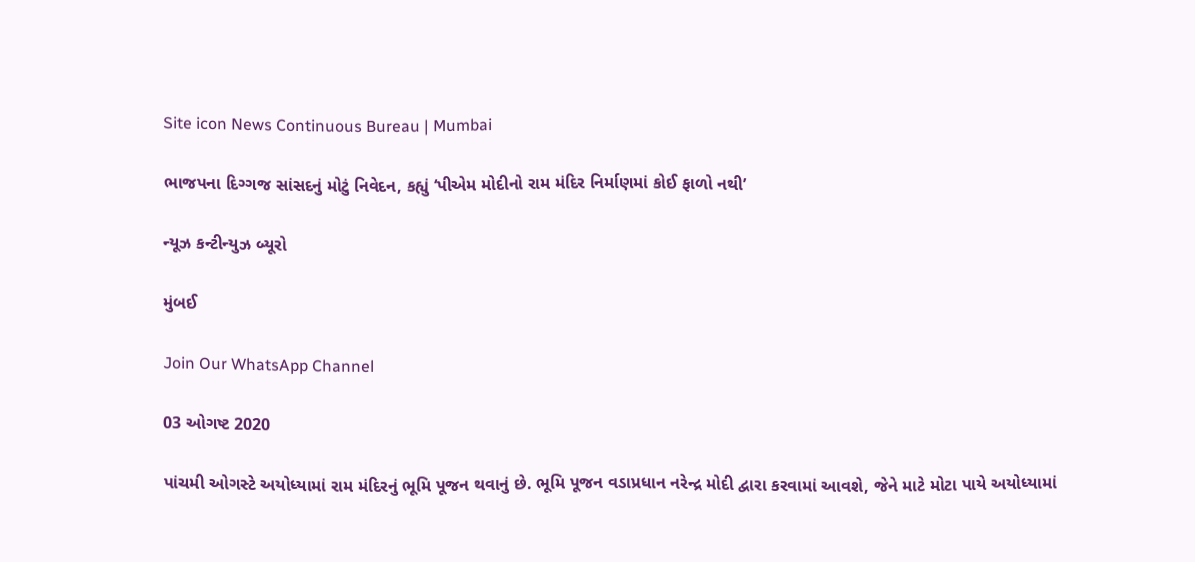Site icon News Continuous Bureau | Mumbai

ભાજપના દિગ્ગજ સાંસદનું મોટું નિવેદન, કહ્યું ‘પીએમ મોદીનો રામ મંદિર નિર્માણમાં કોઈ ફાળો નથી’

ન્યૂઝ કન્ટીન્યુઝ બ્યૂરો

મુંબઈ

Join Our WhatsApp Channel

03 ઓગષ્ટ 2020

પાંચમી ઓગસ્ટે અયોધ્યામાં રામ મંદિરનું ભૂમિ પૂજન થવાનું છે. ભૂમિ પૂજન વડાપ્રધાન નરેન્દ્ર મોદી દ્વારા કરવામાં આવશે, જેને માટે મોટા પાયે અયોધ્યામાં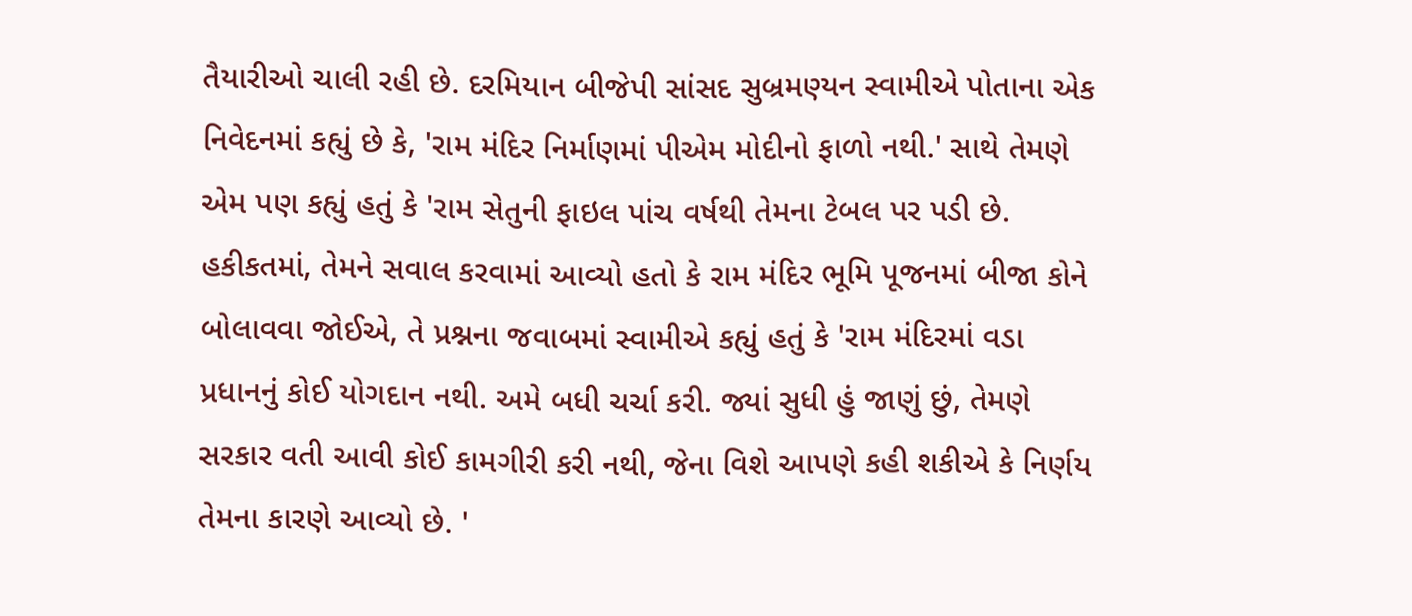તૈયારીઓ ચાલી રહી છે. દરમિયાન બીજેપી સાંસદ સુબ્રમણ્યન સ્વામીએ પોતાના એક નિવેદનમાં કહ્યું છે કે, 'રામ મંદિર નિર્માણમાં પીએમ મોદીનો ફાળો નથી.' સાથે તેમણે એમ પણ કહ્યું હતું કે 'રામ સેતુની ફાઇલ પાંચ વર્ષથી તેમના ટેબલ પર પડી છે.  હકીકતમાં, તેમને સવાલ કરવામાં આવ્યો હતો કે રામ મંદિર ભૂમિ પૂજનમાં બીજા કોને બોલાવવા જોઈએ, તે પ્રશ્નના જવાબમાં સ્વામીએ કહ્યું હતું કે 'રામ મંદિરમાં વડા પ્રધાનનું કોઈ યોગદાન નથી. અમે બધી ચર્ચા કરી. જ્યાં સુધી હું જાણું છું, તેમણે સરકાર વતી આવી કોઈ કામગીરી કરી નથી, જેના વિશે આપણે કહી શકીએ કે નિર્ણય તેમના કારણે આવ્યો છે. '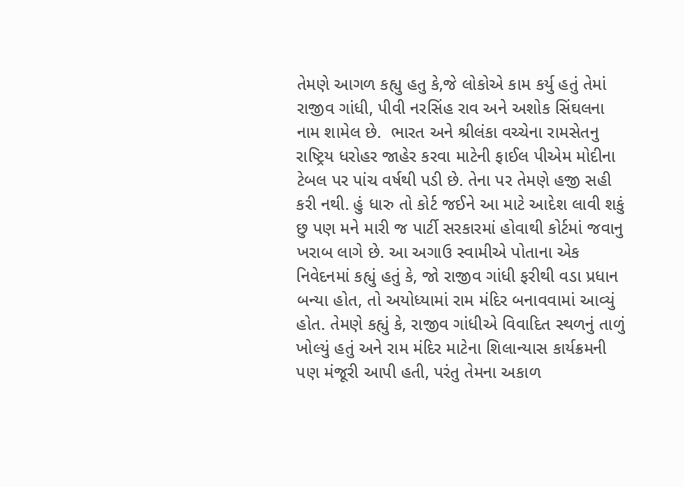તેમણે આગળ કહ્યુ હતુ કે,જે લોકોએ કામ કર્યુ હતું તેમાં રાજીવ ગાંધી, પીવી નરસિંહ રાવ અને અશોક સિંઘલના નામ શામેલ છે.  ભારત અને શ્રીલંકા વચ્ચેના રામસેતનુ રાષ્ટ્રિય ધરોહર જાહેર કરવા માટેની ફાઈલ પીએમ મોદીના ટેબલ પર પાંચ વર્ષથી પડી છે. તેના પર તેમણે હજી સહી કરી નથી. હું ધારુ તો કોર્ટ જઈને આ માટે આદેશ લાવી શકું છુ પણ મને મારી જ પાર્ટી સરકારમાં હોવાથી કોર્ટમાં જવાનુ ખરાબ લાગે છે. આ અગાઉ સ્વામીએ પોતાના એક નિવેદનમાં કહ્યું હતું કે, જો રાજીવ ગાંધી ફરીથી વડા પ્રધાન બન્યા હોત, તો અયોધ્યામાં રામ મંદિર બનાવવામાં આવ્યું હોત. તેમણે કહ્યું કે, રાજીવ ગાંધીએ વિવાદિત સ્થળનું તાળું ખોલ્યું હતું અને રામ મંદિર માટેના શિલાન્યાસ કાર્યક્રમની પણ મંજૂરી આપી હતી, પરંતુ તેમના અકાળ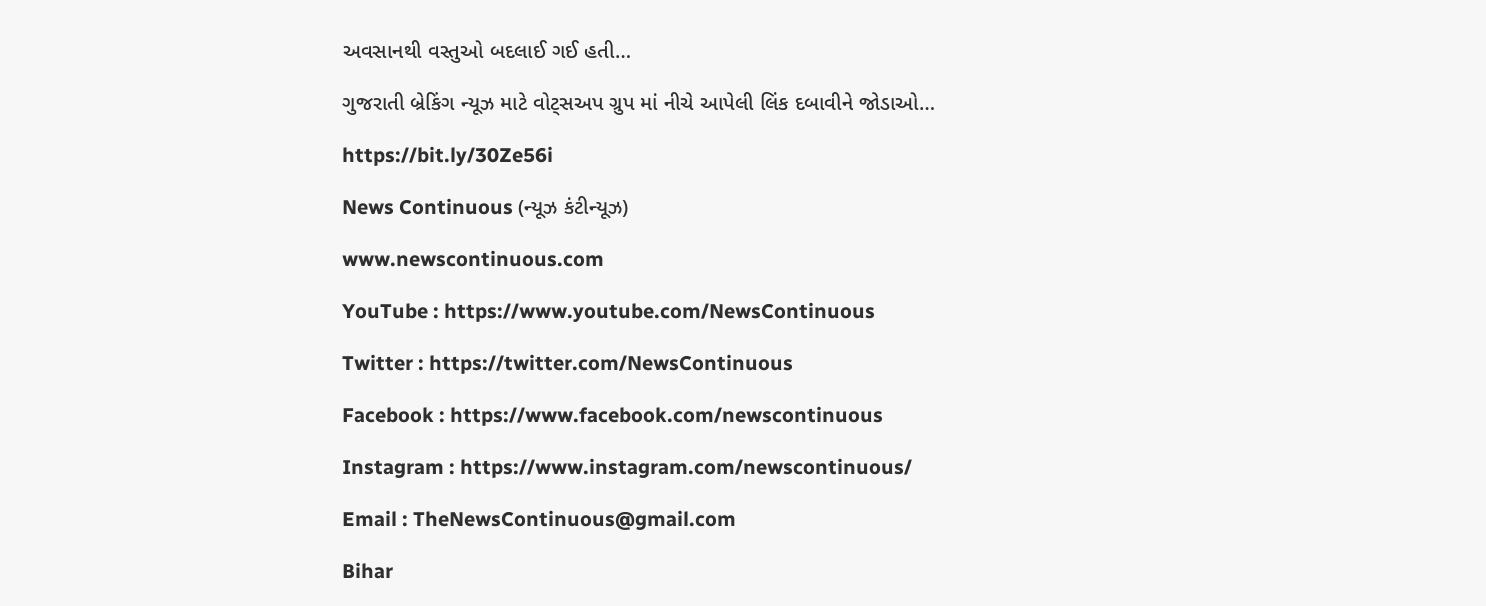અવસાનથી વસ્તુઓ બદલાઈ ગઈ હતી…

ગુજરાતી બ્રેકિંગ ન્યૂઝ માટે વોટ્સઅપ ગ્રુપ માં નીચે આપેલી લિંક દબાવીને જોડાઓ…

https://bit.ly/30Ze56i

News Continuous (ન્યૂઝ કંટીન્યૂઝ)

www.newscontinuous.com

YouTube : https://www.youtube.com/NewsContinuous

Twitter : https://twitter.com/NewsContinuous

Facebook : https://www.facebook.com/newscontinuous

Instagram : https://www.instagram.com/newscontinuous/

Email : TheNewsContinuous@gmail.com

Bihar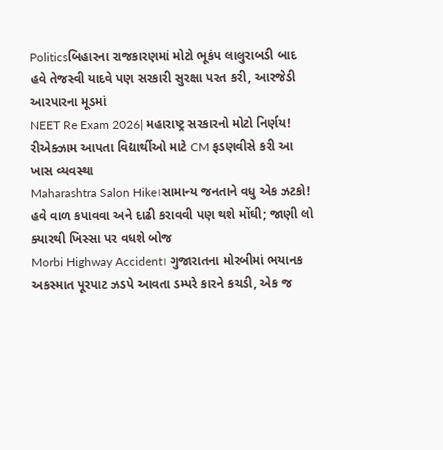Politicsબિહારના રાજકારણમાં મોટો ભૂકંપ લાલુરાબડી બાદ હવે તેજસ્વી યાદવે પણ સરકારી સુરક્ષા પરત કરી, આરજેડી આરપારના મૂડમાં
NEET Re Exam 2026| મહારાષ્ટ્ર સરકારનો મોટો નિર્ણય! રીએક્ઝામ આપતા વિદ્યાર્થીઓ માટે CM ફડણવીસે કરી આ ખાસ વ્યવસ્થા
Maharashtra Salon Hike।સામાન્ય જનતાને વધુ એક ઝટકો! હવે વાળ કપાવવા અને દાઢી કરાવવી પણ થશે મોંઘી; જાણી લો ક્યારથી ખિસ્સા પર વધશે બોજ
Morbi Highway Accident। ગુજારાતના મોરબીમાં ભયાનક અકસ્માત પૂરપાટ ઝડપે આવતા ડમ્પરે કારને કચડી, એક જ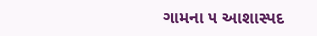ગામના ૫ આશાસ્પદ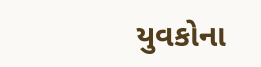યુવકોના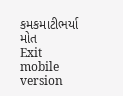કમકમાટીભર્યા મોત
Exit mobile version